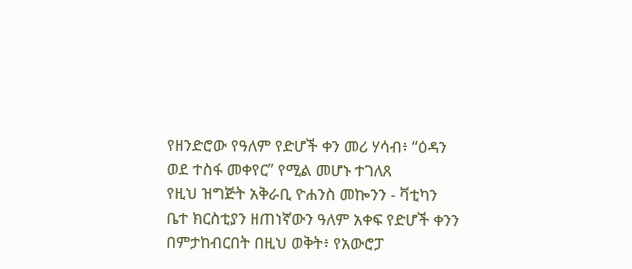የዘንድሮው የዓለም የድሆች ቀን መሪ ሃሳብ፥ “ዕዳን ወደ ተስፋ መቀየር” የሚል መሆኑ ተገለጸ
የዚህ ዝግጅት አቅራቢ ዮሐንስ መኰንን - ቫቲካን
ቤተ ክርስቲያን ዘጠነኛውን ዓለም አቀፍ የድሆች ቀንን በምታከብርበት በዚህ ወቅት፥ የአውሮፓ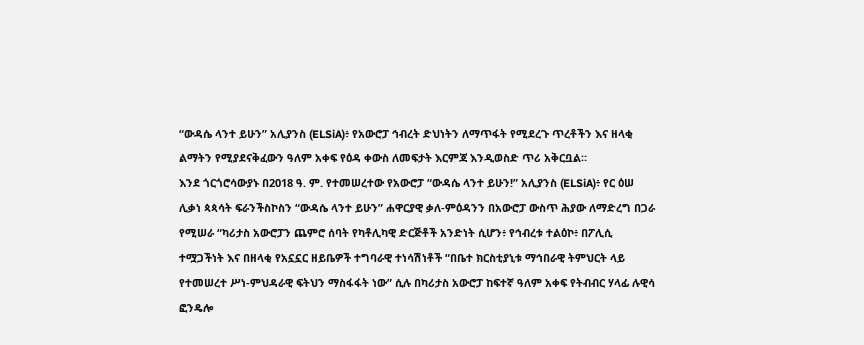“ውዳሴ ላንተ ይሁን” አሊያንስ (ELSiA)፥ የአውሮፓ ኅብረት ድህነትን ለማጥፋት የሚደረጉ ጥረቶችን እና ዘላቂ ልማትን የሚያደናቅፈውን ዓለም አቀፍ የዕዳ ቀውስ ለመፍታት እርምጃ እንዲወስድ ጥሪ አቅርቧል።
እንደ ጎርጎሮሳውያኑ በ2018 ዓ. ም. የተመሠረተው የአውሮፓ “ውዳሴ ላንተ ይሁን!” አሊያንስ (ELSiA)፥ የር ዕሠ ሊቃነ ጳጳሳት ፍራንችስኮስን “ውዳሴ ላንተ ይሁን” ሐዋርያዊ ቃለ-ምዕዳንን በአውሮፓ ውስጥ ሕያው ለማድረግ በጋራ የሚሠራ “ካሪታስ አውሮፓን ጨምሮ ሰባት የካቶሊካዊ ድርጅቶች አንድነት ሲሆን፥ የኅብረቱ ተልዕኮ፥ በፖሊሲ ተሟጋችነት እና በዘላቂ የአኗኗር ዘይቤዎች ተግባራዊ ተነሳሽነቶች “በቤተ ክርስቲያኒቱ ማኅበራዊ ትምህርት ላይ የተመሠረተ ሥነ-ምህዳራዊ ፍትህን ማስፋፋት ነው” ሲሉ በካሪታስ አውሮፓ ከፍተኛ ዓለም አቀፍ የትብብር ሃላፊ ሉዊሳ ፎንዴሎ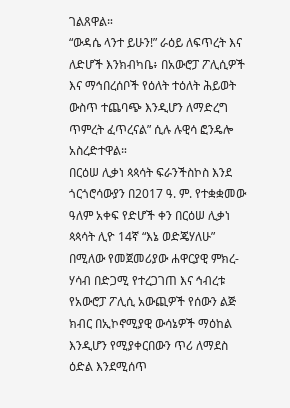ገልጸዋል።
“ውዳሴ ላንተ ይሁን!” ራዕይ ለፍጥረት እና ለድሆች እንክብካቤ፥ በአውሮፓ ፖሊሲዎች እና ማኅበረሰቦች የዕለት ተዕለት ሕይወት ውስጥ ተጨባጭ እንዲሆን ለማድረግ ጥምረት ፈጥረናል” ሲሉ ሉዊሳ ፎንዴሎ አስረድተዋል።
በርዕሠ ሊቃነ ጳጳሳት ፍራንችስኮስ እንደ ጎርጎሮሳውያን በ2017 ዓ. ም. የተቋቋመው ዓለም አቀፍ የድሆች ቀን በርዕሠ ሊቃነ ጳጳሳት ሊዮ 14ኛ “እኔ ወድጄሃለሁ” በሚለው የመጀመሪያው ሐዋርያዊ ምክረ-ሃሳብ በድጋሚ የተረጋገጠ እና ኅብረቱ የአውሮፓ ፖሊሲ አውጪዎች የሰውን ልጅ ክብር በኢኮኖሚያዊ ውሳኔዎች ማዕከል እንዲሆን የሚያቀርበውን ጥሪ ለማደስ ዕድል እንደሚሰጥ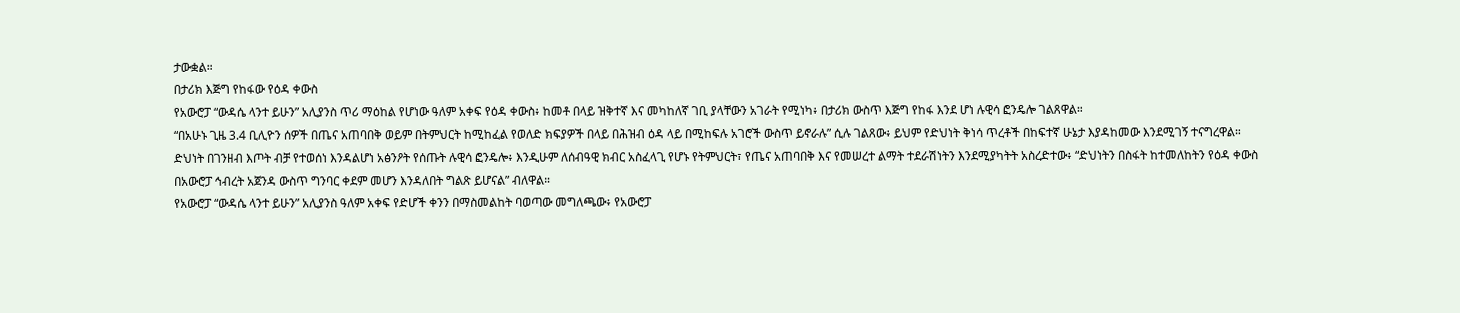ታውቋል።
በታሪክ እጅግ የከፋው የዕዳ ቀውስ
የአውሮፓ “ውዳሴ ላንተ ይሁን” አሊያንስ ጥሪ ማዕከል የሆነው ዓለም አቀፍ የዕዳ ቀውስ፥ ከመቶ በላይ ዝቅተኛ እና መካከለኛ ገቢ ያላቸውን አገራት የሚነካ፥ በታሪክ ውስጥ እጅግ የከፋ እንደ ሆነ ሉዊሳ ፎንዴሎ ገልጸዋል።
“በአሁኑ ጊዜ 3.4 ቢሊዮን ሰዎች በጤና አጠባበቅ ወይም በትምህርት ከሚከፈል የወለድ ክፍያዎች በላይ በሕዝብ ዕዳ ላይ በሚከፍሉ አገሮች ውስጥ ይኖራሉ” ሲሉ ገልጸው፥ ይህም የድህነት ቅነሳ ጥረቶች በከፍተኛ ሁኔታ እያዳከመው እንደሚገኝ ተናግረዋል።
ድህነት በገንዘብ እጦት ብቻ የተወሰነ እንዳልሆነ አፅንዖት የሰጡት ሉዊሳ ፎንዴሎ፥ እንዲሁም ለሰብዓዊ ክብር አስፈላጊ የሆኑ የትምህርት፣ የጤና አጠባበቅ እና የመሠረተ ልማት ተደራሽነትን እንደሚያካትት አስረድተው፥ “ድህነትን በስፋት ከተመለከትን የዕዳ ቀውስ በአውሮፓ ኅብረት አጀንዳ ውስጥ ግንባር ቀደም መሆን እንዳለበት ግልጽ ይሆናል” ብለዋል።
የአውሮፓ “ውዳሴ ላንተ ይሁን” አሊያንስ ዓለም አቀፍ የድሆች ቀንን በማስመልከት ባወጣው መግለጫው፥ የአውሮፓ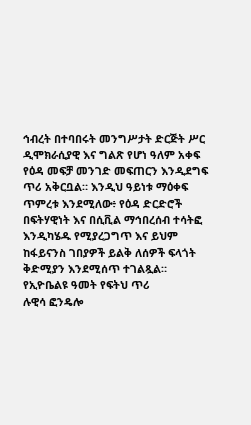ኅብረት በተባበሩት መንግሥታት ድርጅት ሥር ዲሞክራሲያዊ እና ግልጽ የሆነ ዓለም አቀፍ የዕዳ መፍቻ መንገድ መፍጠርን እንዲደግፍ ጥሪ አቅርቧል። እንዲህ ዓይነቱ ማዕቀፍ ጥምረቱ እንደሚለው፥ የዕዳ ድርድሮች በፍትሃዊነት እና በሲቪል ማኅበረሰብ ተሳትፎ እንዲካሄዱ የሚያረጋግጥ እና ይህም ከፋይናንስ ገበያዎች ይልቅ ለሰዎች ፍላጎት ቅድሚያን እንደሚሰጥ ተገልጿል።
የኢዮቤልዩ ዓመት የፍትህ ጥሪ
ሉዊሳ ፎንዴሎ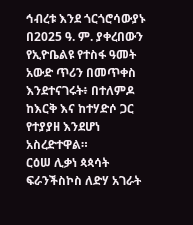ኅብረቱ እንደ ጎርጎሮሳውያኑ በ2025 ዓ. ም. ያቀረበውን የኢዮቤልዩ የተስፋ ዓመት አውድ ጥሪን በመጥቀስ እንደተናገሩት፥ በተለምዶ ከእርቅ እና ከተሃድሶ ጋር የተያያዘ እንደሆነ አስረድተዋል።
ርዕሠ ሊቃነ ጳጳሳት ፍራንችስኮስ ለድሃ አገራት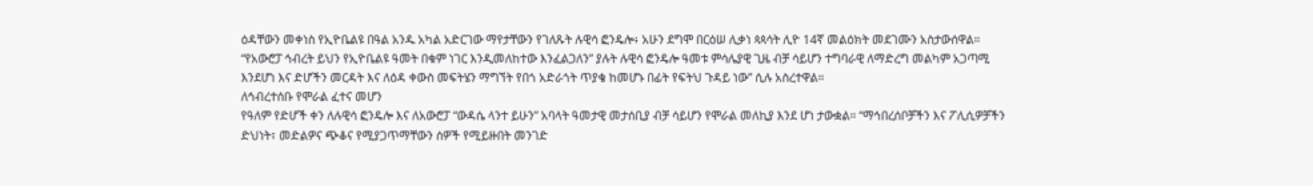ዕዳቸውን መቀነስ የኢዮቤልዩ በዓል አንዱ አካል አድርገው ማየታቸውን የገለጹት ሉዊሳ ፎንዴሎ፥ አሁን ደግሞ በርዕሠ ሊቃነ ጳጳሳት ሊዮ 14ኛ መልዕክት መደገሙን አስታውሰዋል።
“የአውሮፓ ኅብረት ይህን የኢዮቤልዩ ዓመት በቁም ነገር እንዲመለከተው እንፈልጋለን” ያሉት ሉዊሳ ፎንዴሎ ዓመቱ ምሳሌያዊ ጊዜ ብቻ ሳይሆን ተግባራዊ ለማድረግ መልካም አጋጣሚ እንደሆነ እና ድሆችን መርዳት እና ለዕዳ ቀውስ መፍትሄን ማግኘት የበጎ አድራጎት ጥያቄ ከመሆኑ በፊት የፍትህ ጉዳይ ነው” ሲሉ አስረተዋል።
ለኅብረተሰቡ የሞራል ፈተና መሆን
የዓለም የድሆች ቀን ለሉዊሳ ፎንዴሎ እና ለአውሮፓ “ውዳሴ ላንተ ይሁን” አባላት ዓመታዊ መታሰቢያ ብቻ ሳይሆን የሞራል መለኪያ እንደ ሆነ ታውቋል። “ማኅበረሰቦቻችን እና ፖሊሲዎቻችን ድህነት፣ መድልዎና ጭቆና የሚያጋጥማቸውን ሰዎች የሚይዙበት መንገድ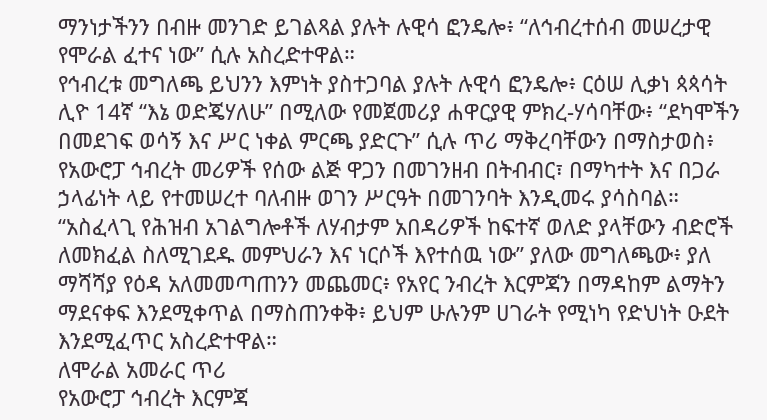ማንነታችንን በብዙ መንገድ ይገልጻል ያሉት ሉዊሳ ፎንዴሎ፥ “ለኅብረተሰብ መሠረታዊ የሞራል ፈተና ነው” ሲሉ አስረድተዋል።
የኅብረቱ መግለጫ ይህንን እምነት ያስተጋባል ያሉት ሉዊሳ ፎንዴሎ፥ ርዕሠ ሊቃነ ጳጳሳት ሊዮ 14ኛ “እኔ ወድጄሃለሁ” በሚለው የመጀመሪያ ሐዋርያዊ ምክረ-ሃሳባቸው፥ “ደካሞችን በመደገፍ ወሳኝ እና ሥር ነቀል ምርጫ ያድርጉ” ሲሉ ጥሪ ማቅረባቸውን በማስታወስ፥ የአውሮፓ ኅብረት መሪዎች የሰው ልጅ ዋጋን በመገንዘብ በትብብር፣ በማካተት እና በጋራ ኃላፊነት ላይ የተመሠረተ ባለብዙ ወገን ሥርዓት በመገንባት እንዲመሩ ያሳስባል።
“አስፈላጊ የሕዝብ አገልግሎቶች ለሃብታም አበዳሪዎች ከፍተኛ ወለድ ያላቸውን ብድሮች ለመክፈል ስለሚገደዱ መምህራን እና ነርሶች እየተሰዉ ነው” ያለው መግለጫው፥ ያለ ማሻሻያ የዕዳ አለመመጣጠንን መጨመር፥ የአየር ንብረት እርምጃን በማዳከም ልማትን ማደናቀፍ እንደሚቀጥል በማስጠንቀቅ፥ ይህም ሁሉንም ሀገራት የሚነካ የድህነት ዑደት እንደሚፈጥር አስረድተዋል።
ለሞራል አመራር ጥሪ
የአውሮፓ ኅብረት እርምጃ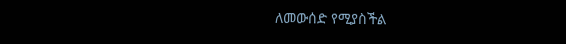ለመውሰድ የሚያስችል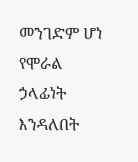መንገድም ሆነ የሞራል ኃላፊነት እንዳለበት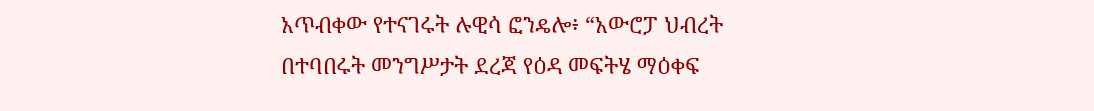አጥብቀው የተናገሩት ሉዊሳ ፎንዴሎ፥ “አውሮፓ ህብረት በተባበሩት መንግሥታት ደረጃ የዕዳ መፍትሄ ማዕቀፍ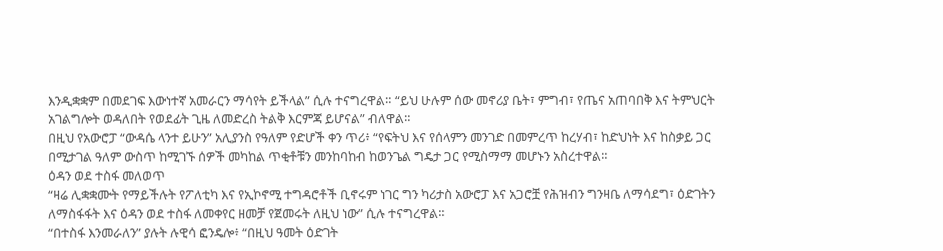እንዲቋቋም በመደገፍ እውነተኛ አመራርን ማሳየት ይችላል” ሲሉ ተናግረዋል። “ይህ ሁሉም ሰው መኖሪያ ቤት፣ ምግብ፣ የጤና አጠባበቅ እና ትምህርት አገልግሎት ወዳለበት የወደፊት ጊዜ ለመድረስ ትልቅ እርምጃ ይሆናል” ብለዋል።
በዚህ የአውሮፓ “ውዳሴ ላንተ ይሁን” አሊያንስ የዓለም የድሆች ቀን ጥሪ፥ “የፍትህ እና የሰላምን መንገድ በመምረጥ ከረሃብ፣ ከድህነት እና ከስቃይ ጋር በሚታገል ዓለም ውስጥ ከሚገኙ ሰዎች መካከል ጥቂቶቹን መንከባከብ ከወንጌል ግዴታ ጋር የሚስማማ መሆኑን አስረተዋል።
ዕዳን ወደ ተስፋ መለወጥ
“ዛሬ ሊቋቋሙት የማይችሉት የፖለቲካ እና የኢኮኖሚ ተግዳሮቶች ቢኖሩም ነገር ግን ካሪታስ አውሮፓ እና አጋሮቿ የሕዝብን ግንዛቤ ለማሳደግ፣ ዕድገትን ለማስፋፋት እና ዕዳን ወደ ተስፋ ለመቀየር ዘመቻ የጀመሩት ለዚህ ነው” ሲሉ ተናግረዋል።
“በተስፋ እንመራለን” ያሉት ሉዊሳ ፎንዴሎ፥ “በዚህ ዓመት ዕድገት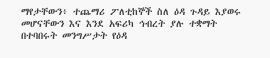ማየታቸውን፥ ተጨማሪ ፖለቲከኞች ስለ ዕዳ ጉዳይ እያወሩ መሆናቸውን እና እንደ አፍሪካ ኅብረት ያሉ ተቋማት በተባበሩት መንግሥታት የዕዳ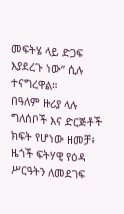መፍትሄ ላይ ድጋፍ እያደረጉ ነው” ሲሉ ተናግረዋል።
በዓለም ዙሪያ ላሉ ግለሰቦች እና ድርጅቶች ክፍት የሆነው ዘመቻ፥ ዜጎች ፍትሃዊ የዕዳ ሥርዓትን ለመደገፍ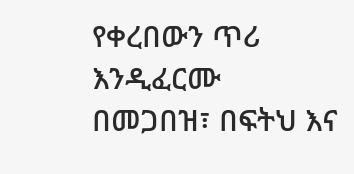የቀረበውን ጥሪ እንዲፈርሙ በመጋበዝ፣ በፍትህ እና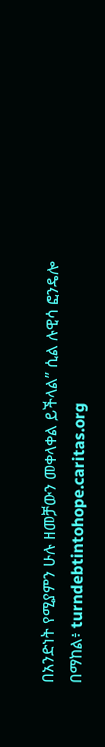በአንድነት የሚያምን ሁሉ ዘመቻውን መቀላቀል ይችላል” ሲል ሉዊሳ ፎንዴሎ በማከል፥ turndebtintohope.caritas.org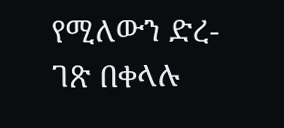የሚለውን ድረ-ገጽ በቀላሉ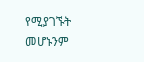የሚያገኙት መሆኑንም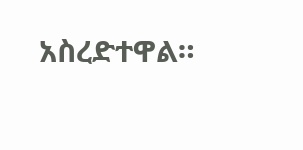አስረድተዋል።